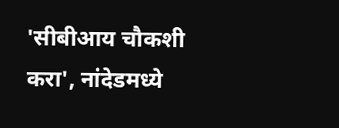'सीबीआय चौकशी करा', नांदेडमध्ये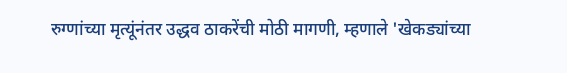रुग्णांच्या मृत्यूंनंतर उद्धव ठाकरेंची मोठी मागणी, म्हणाले 'खेकड्यांच्या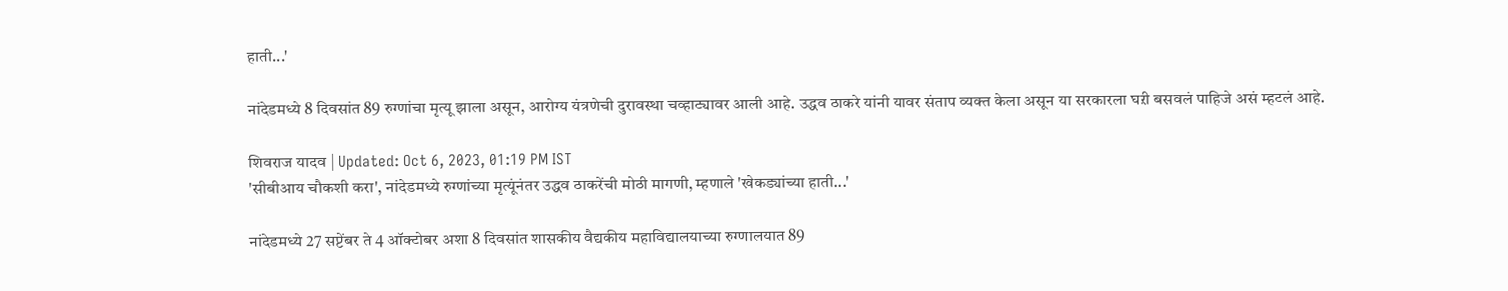हाती...'

नांदेडमध्ये 8 दिवसांत 89 रुग्णांचा मृत्यू झाला असून, आरोग्य यंत्रणेची दुरावस्था चव्हाट्यावर आली आहे. उद्धव ठाकरे यांनी यावर संताप व्यक्त केला असून या सरकारला घऱी बसवलं पाहिजे असं म्हटलं आहे.

शिवराज यादव | Updated: Oct 6, 2023, 01:19 PM IST
'सीबीआय चौकशी करा', नांदेडमध्ये रुग्णांच्या मृत्यूंनंतर उद्धव ठाकरेंची मोठी मागणी, म्हणाले 'खेकड्यांच्या हाती...'

नांदेडमध्ये 27 सप्टेंबर ते 4 ऑक्टोबर अशा 8 दिवसांत शासकीय वैद्यकीय महाविद्यालयाच्या रुग्णालयात 89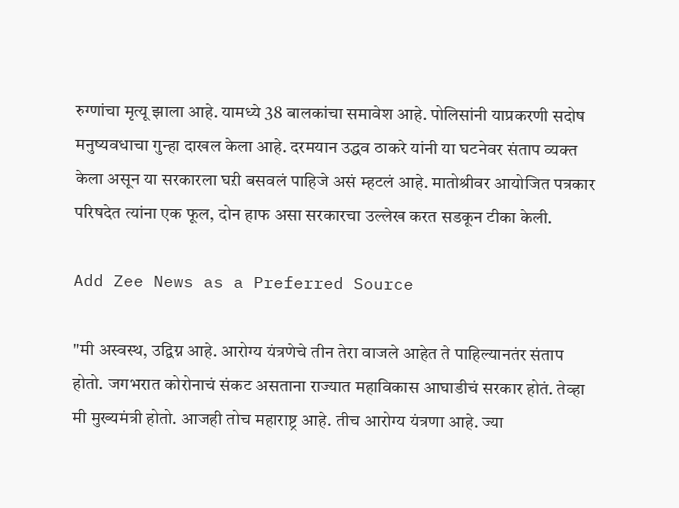रुग्णांचा मृत्यू झाला आहे. यामध्ये 38 बालकांचा समावेश आहे. पोलिसांनी याप्रकरणी सदोष मनुष्यवधाचा गुन्हा दाखल केला आहे. दरमयान उद्धव ठाकरे यांनी या घटनेवर संताप व्यक्त केला असून या सरकारला घऱी बसवलं पाहिजे असं म्हटलं आहे. मातोश्रीवर आयोजित पत्रकार परिषदेत त्यांना एक फूल, दोन हाफ असा सरकारचा उल्लेख करत सडकून टीका केली.

Add Zee News as a Preferred Source

"मी अस्वस्थ, उद्विग्न आहे. आरोग्य यंत्रणेचे तीन तेरा वाजले आहेत ते पाहिल्यानतंर संताप होतो. जगभरात कोरोनाचं संकट असताना राज्यात महाविकास आघाडीचं सरकार होतं. तेव्हा मी मुख्यमंत्री होतो. आजही तोच महाराष्ट्र आहे. तीच आरोग्य यंत्रणा आहे. ज्या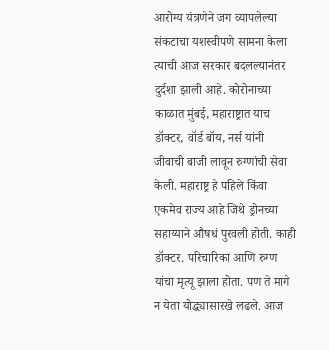आरोग्य यंत्रणेने जग व्यापलेल्या संकटाचा यशस्वीपणे सामना केला त्याची आज सरकार बदलल्यानंतर दुर्दशा झाली आहे. कोरोनाच्या काळात मुंबई, महाराष्ट्रात याच डॉक्टर, वॉर्ड बॉय, नर्स यांनी जीवाची बाजी लावून रुग्णांची सेवा केली. महाराष्ट्र हे पहिले किंवा एकमेव राज्य आहे जिथे ड्रोनच्या सहाय्याने औषधं पुरवली होती. काही डॉक्टर. परिचारिका आणि रुग्ण यांचा मृत्यू झाला होता. पण ते मागे न येता योद्ध्यासारखे लढले. आज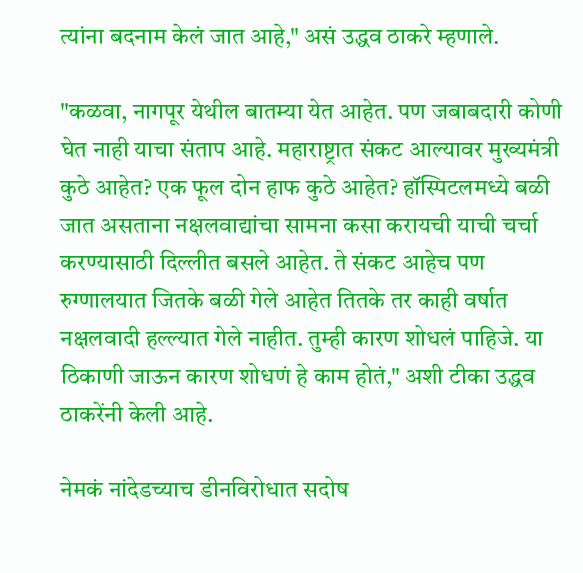त्यांना बदनाम केलं जात आहे," असं उद्धव ठाकरे म्हणाले.

"कळवा, नागपूर येथील बातम्या येत आहेत. पण जबाबदारी कोणी घेत नाही याचा संताप आहे. महाराष्ट्रात संकट आल्यावर मुख्यमंत्री कुठे आहेत? एक फूल दोन हाफ कुठे आहेत? हॉस्पिटलमध्ये बळी जात असताना नक्षलवाद्यांचा सामना कसा करायची याची चर्चा करण्यासाठी दिल्लीत बसले आहेत. ते संकट आहेच पण रुग्णालयात जितके बळी गेले आहेत तितके तर काही वर्षात नक्षलवादी हल्ल्यात गेले नाहीत. तुम्ही कारण शोधलं पाहिजे. या ठिकाणी जाऊन कारण शोधणं हे काम होतं," अशी टीका उद्धव ठाकरेंनी केली आहे.

नेमकं नांदेडच्याच डीनविरोधात सदोष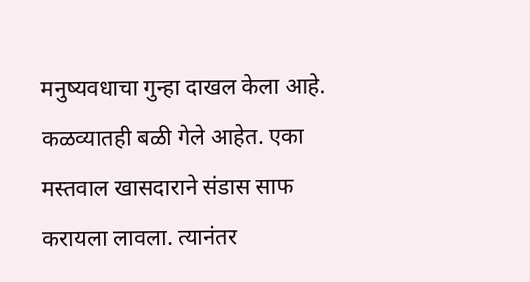मनुष्यवधाचा गुन्हा दाखल केला आहे. कळव्यातही बळी गेले आहेत. एका मस्तवाल खासदाराने संडास साफ करायला लावला. त्यानंतर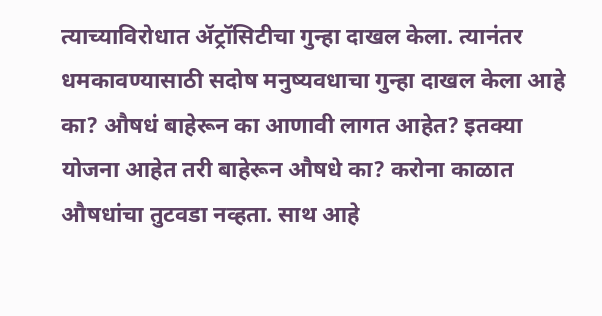त्याच्याविरोधात ॲट्रॉसिटीचा गुन्हा दाखल केला. त्यानंतर धमकावण्यासाठी सदोष मनुष्यवधाचा गुन्हा दाखल केला आहे का? औषधं बाहेरून का आणावी लागत आहेत? इतक्या योजना आहेत तरी बाहेरून औषधे का? करोना काळात औषधांचा तुटवडा नव्हता. साथ आहे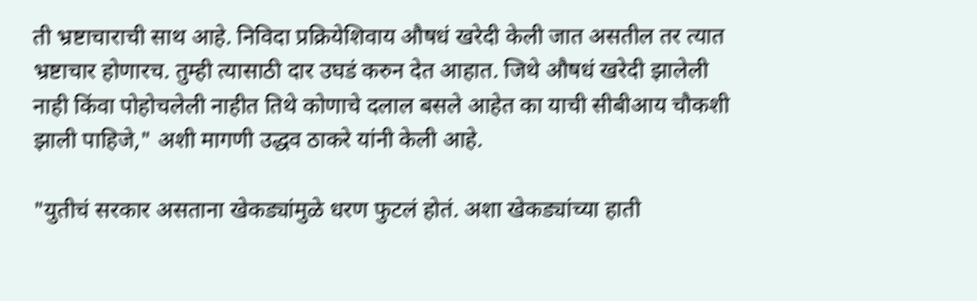ती भ्रष्टाचाराची साथ आहे. निविदा प्रक्रियेशिवाय औषधं खरेदी केली जात असतील तर त्यात भ्रष्टाचार होणारच. तुम्ही त्यासाठी दार उघडं करुन देत आहात. जिथे औषधं खरेदी झालेली नाही किंवा पोहोचलेली नाहीत तिथे कोणाचे दलाल बसले आहेत का याची सीबीआय चौकशी झाली पाहिजे," अशी मागणी उद्धव ठाकरे यांनी केली आहे.

"युतीचं सरकार असताना खेकड्यांमुळे धरण फुटलं होतं. अशा खेकड्यांच्या हाती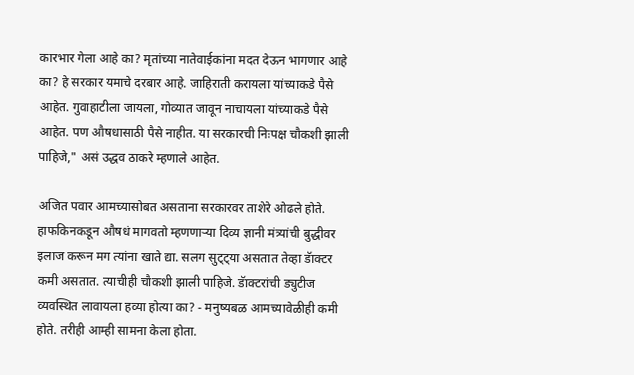कारभार गेला आहे का? मृतांच्या नातेवाईकांना मदत देऊन भागणार आहे का? हे सरकार यमाचे दरबार आहे. जाहिराती करायला यांच्याकडे पैसे आहेत. गुवाहाटीला जायला, गोव्यात जावून नाचायला यांच्याकडे पैसे आहेत. पण औषधासाठी पैसे नाहीत. या सरकारची निःपक्ष चौकशी झाली पाहिजे," असं उद्धव ठाकरे म्हणाले आहेत.

अजित पवार आमच्यासोबत असताना सरकारवर ताशेरे ओढले होते. हाफकिनकडून औषधं मागवतो म्हणणाऱ्या दिव्य ज्ञानी मंत्र्यांची बुद्धीवर इलाज करून मग त्यांना खाते द्या. सलग सुट्ट्या असतात तेव्हा डॅाक्टर कमी असतात. त्याचीही चौकशी झाली पाहिजे. डॅाक्टरांची ड्युटीज व्यवस्थित लावायला हव्या होत्या का? - मनुष्यबळ आमच्यावेळीही कमी होते. तरीही आम्ही सामना केला होता.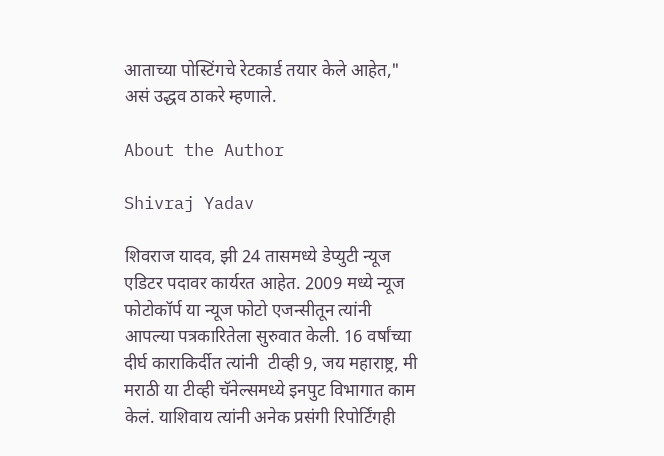आताच्या पोस्टिंगचे रेटकार्ड तयार केले आहेत," असं उद्धव ठाकरे म्हणाले.

About the Author

Shivraj Yadav

शिवराज यादव, झी 24 तासमध्ये डेप्युटी न्यूज एडिटर पदावर कार्यरत आहेत. 2009 मध्ये न्यूज फोटोकॉर्प या न्यूज फोटो एजन्सीतून त्यांनी आपल्या पत्रकारितेला सुरुवात केली. 16 वर्षांच्या दीर्घ काराकिर्दीत त्यांनी  टीव्ही 9, जय महाराष्ट्र, मी मराठी या टीव्ही चॅनेल्समध्ये इनपुट विभागात काम केलं. याशिवाय त्यांनी अनेक प्रसंगी रिपोर्टिंगही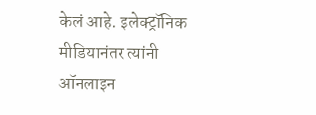केलं आहे. इलेक्ट्रॉनिक मीडियानंतर त्यांनी ऑनलाइन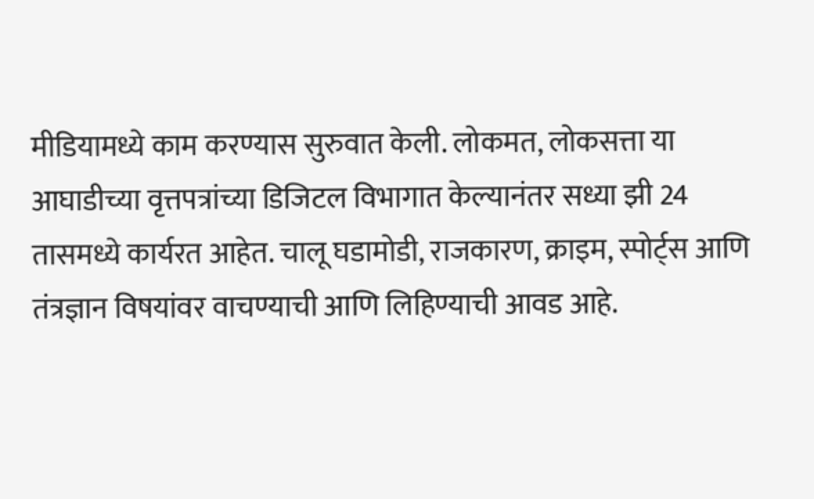मीडियामध्ये काम करण्यास सुरुवात केली. लोकमत, लोकसत्ता या आघाडीच्या वृत्तपत्रांच्या डिजिटल विभागात केल्यानंतर सध्या झी 24 तासमध्ये कार्यरत आहेत. चालू घडामोडी, राजकारण, क्राइम, स्पोर्ट्स आणि तंत्रज्ञान विषयांवर वाचण्याची आणि लिहिण्याची आवड आहे.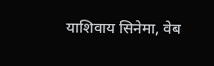याशिवाय सिनेमा, वेब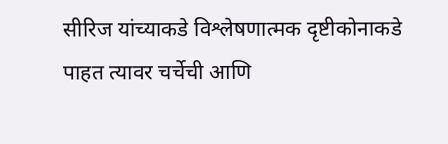सीरिज यांच्याकडे विश्लेषणात्मक दृष्टीकोनाकडे पाहत त्यावर चर्चेची आणि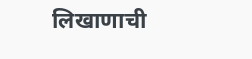लिखाणाची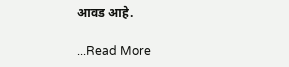आवड आहे.

...Read More